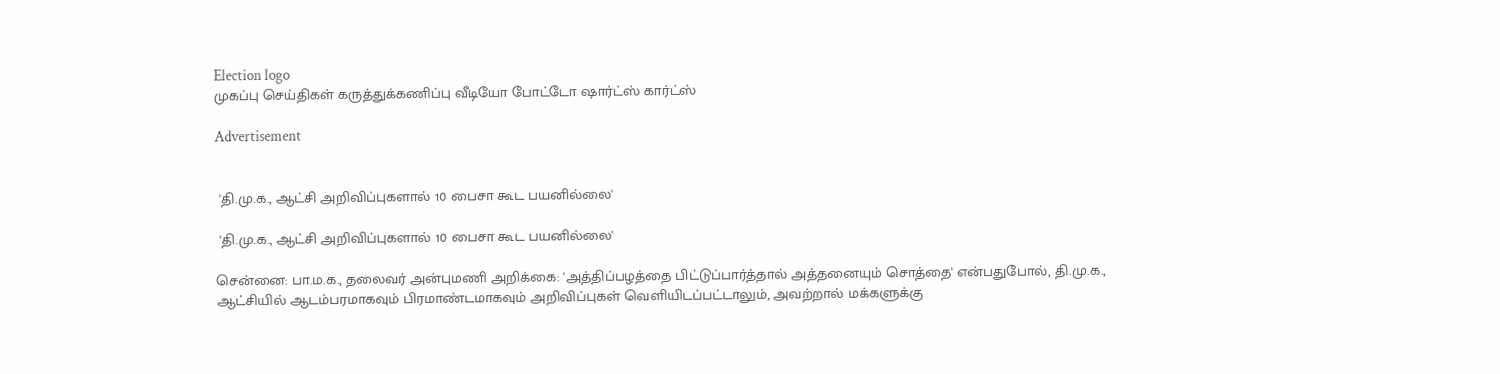Election logo
முகப்பு செய்திகள் கருத்துக்கணிப்பு வீடியோ போட்டோ ஷார்ட்ஸ் கார்ட்ஸ்

Advertisement


 'தி.மு.க., ஆட்சி அறிவிப்புகளால் 10 பைசா கூட பயனில்லை'

 'தி.மு.க., ஆட்சி அறிவிப்புகளால் 10 பைசா கூட பயனில்லை'

சென்னை: பா.ம.க., தலைவர் அன்புமணி அறிக்கை: 'அத்திப்பழத்தை பிட்டுப்பார்த்தால் அத்தனையும் சொத்தை' என்பதுபோல், தி.மு.க., ஆட்சியில் ஆடம்பரமாகவும் பிரமாண்டமாகவும் அறிவிப்புகள் வெளியிடப்பட்டாலும், அவற்றால் மக்களுக்கு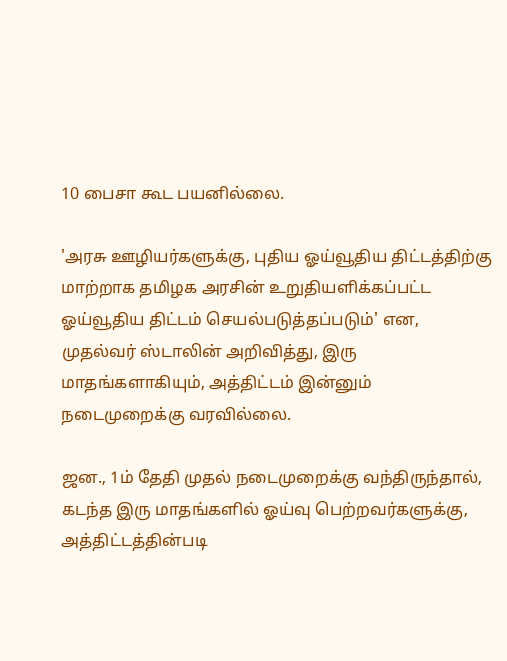10 பைசா கூட பயனில்லை.

'அரசு ஊழியர்களுக்கு, புதிய ஓய்வூதிய திட்டத்திற்கு மாற்றாக தமிழக அரசின் உறுதியளிக்கப்பட்ட ஓய்வூதிய திட்டம் செயல்படுத்தப்படும்' என, முதல்வர் ஸ்டாலின் அறிவித்து, இரு மாதங்களாகியும், அத்திட்டம் இன்னும் நடைமுறைக்கு வரவில்லை.

ஜன., 1ம் தேதி முதல் நடைமுறைக்கு வந்திருந்தால், கடந்த இரு மாதங்களில் ஓய்வு பெற்றவர்களுக்கு, அத்திட்டத்தின்படி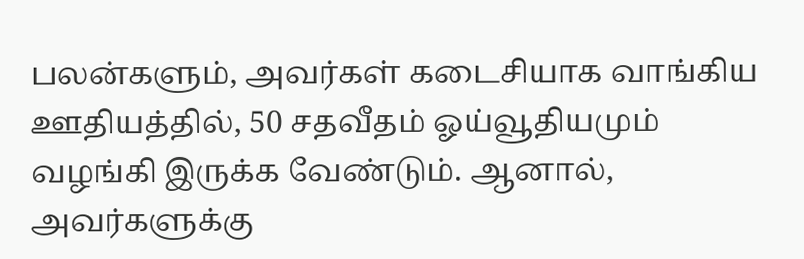பலன்களும், அவர்கள் கடைசியாக வாங்கிய ஊதியத்தில், 50 சதவீதம் ஓய்வூதியமும் வழங்கி இருக்க வேண்டும். ஆனால், அவர்களுக்கு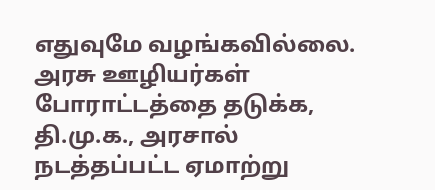எதுவுமே வழங்கவில்லை. அரசு ஊழியர்கள் போராட்டத்தை தடுக்க, தி.மு.க., அரசால் நடத்தப்பட்ட ஏமாற்று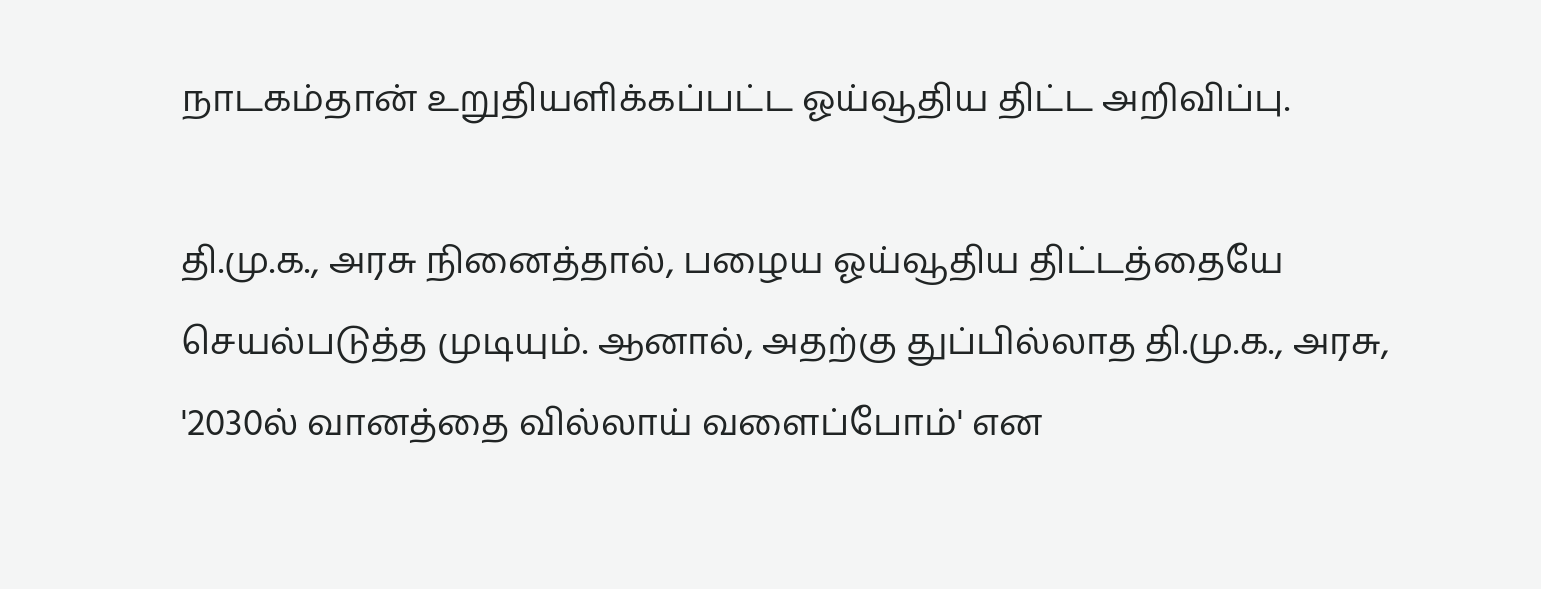நாடகம்தான் உறுதியளிக்கப்பட்ட ஓய்வூதிய திட்ட அறிவிப்பு.

தி.மு.க., அரசு நினைத்தால், பழைய ஓய்வூதிய திட்டத்தையே செயல்படுத்த முடியும். ஆனால், அதற்கு துப்பில்லாத தி.மு.க., அரசு, '2030ல் வானத்தை வில்லாய் வளைப்போம்' என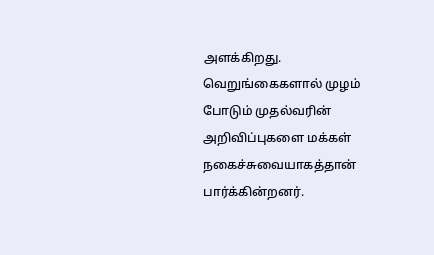அளக்கிறது. வெறுங்கைகளால் முழம் போடும் முதல்வரின் அறிவிப்புகளை மக்கள் நகைச்சுவையாகத்தான் பார்க்கின்றனர்.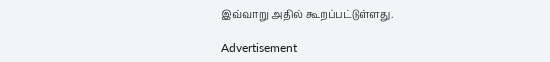இவ்வாறு அதில் கூறப்பட்டுள்ளது.

Advertisement